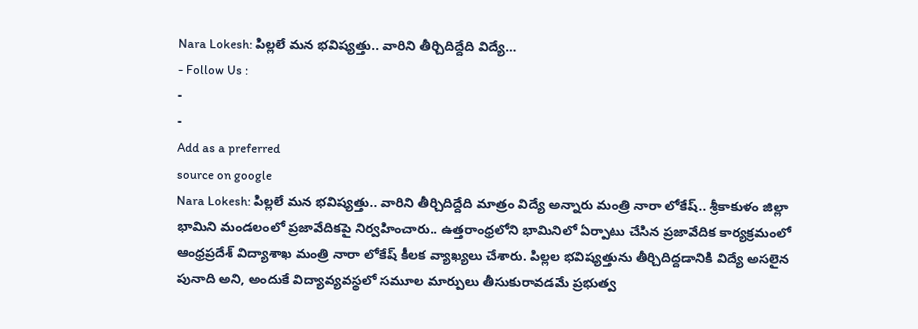Nara Lokesh: పిల్లలే మన భవిష్యత్తు.. వారిని తీర్చిదిద్దేది విద్యే…
- Follow Us :
-
-
Add as a preferred
source on google
Nara Lokesh: పిల్లలే మన భవిష్యత్తు.. వారిని తీర్చిదిద్దేది మాత్రం విద్యే అన్నారు మంత్రి నారా లోకేష్.. శ్రీకాకుళం జిల్లా భామిని మండలంలో ప్రజావేదికపై నిర్వహించారు.. ఉత్తరాంధ్రలోని భామినిలో ఏర్పాటు చేసిన ప్రజావేదిక కార్యక్రమంలో ఆంధ్రప్రదేశ్ విద్యాశాఖ మంత్రి నారా లోకేష్ కీలక వ్యాఖ్యలు చేశారు. పిల్లల భవిష్యత్తును తీర్చిదిద్దడానికి విద్యే అసలైన పునాది అని, అందుకే విద్యావ్యవస్థలో సమూల మార్పులు తీసుకురావడమే ప్రభుత్వ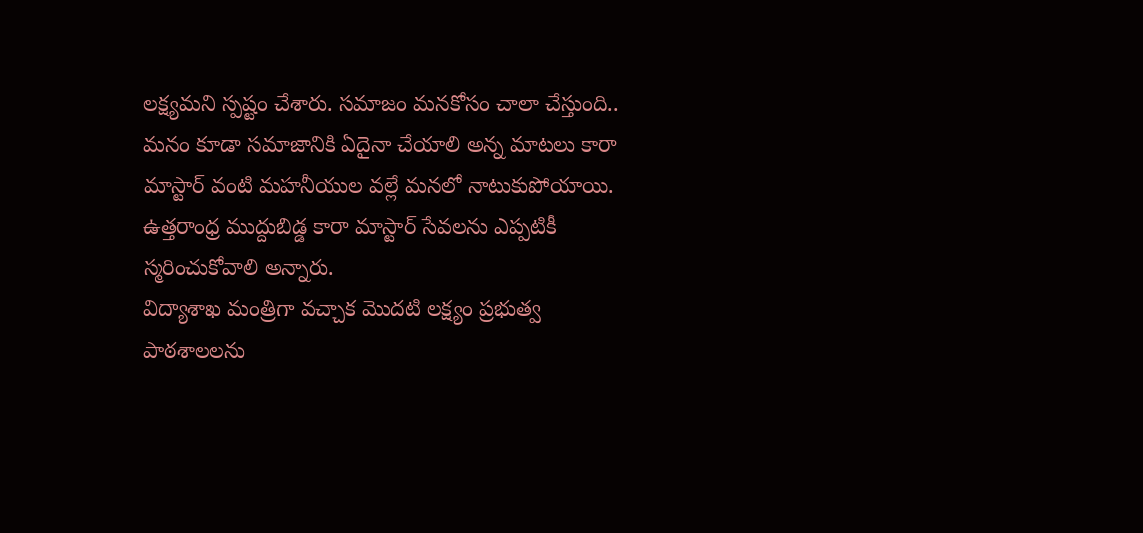లక్ష్యమని స్పష్టం చేశారు. సమాజం మనకోసం చాలా చేస్తుంది.. మనం కూడా సమాజానికి ఏదైనా చేయాలి అన్న మాటలు కారా మాస్టార్ వంటి మహనీయుల వల్లే మనలో నాటుకుపోయాయి. ఉత్తరాంధ్ర ముద్దుబిడ్డ కారా మాస్టార్ సేవలను ఎప్పటికీ స్మరించుకోవాలి అన్నారు.
విద్యాశాఖ మంత్రిగా వచ్చాక మొదటి లక్ష్యం ప్రభుత్వ పాఠశాలలను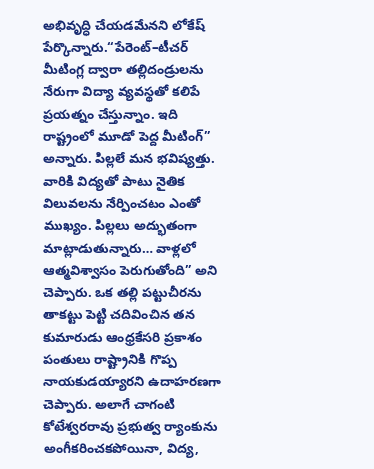అభివృద్ధి చేయడమేనని లోకేష్ పేర్కొన్నారు.“పేరెంట్–టీచర్ మీటింగ్ల ద్వారా తల్లిదండ్రులను నేరుగా విద్యా వ్యవస్థతో కలిపే ప్రయత్నం చేస్తున్నాం. ఇది రాష్ట్రంలో మూడో పెద్ద మీటింగ్” అన్నారు. పిల్లలే మన భవిష్యత్తు. వారికి విద్యతో పాటు నైతిక విలువలను నేర్పించటం ఎంతో ముఖ్యం. పిల్లలు అద్భుతంగా మాట్లాడుతున్నారు… వాళ్లలో ఆత్మవిశ్వాసం పెరుగుతోంది” అని చెప్పారు. ఒక తల్లి పట్టుచీరను తాకట్టు పెట్టి చదివించిన తన కుమారుడు ఆంధ్రకేసరి ప్రకాశం పంతులు రాష్ట్రానికి గొప్ప నాయకుడయ్యారని ఉదాహరణగా చెప్పారు. అలాగే చాగంటి కోటేశ్వరరావు ప్రభుత్వ ర్యాంకును అంగీకరించకపోయినా, విద్య,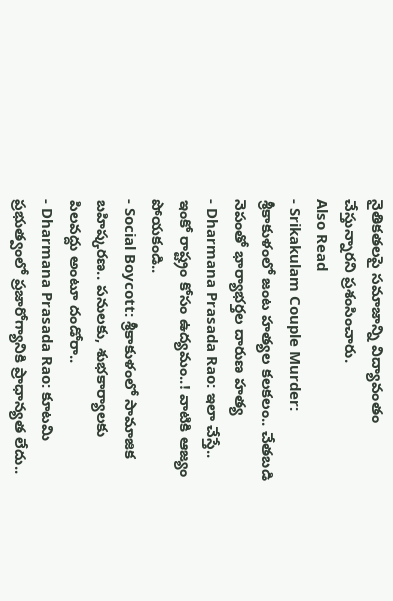నైతికతలపై సమాజాన్ని విద్యావంతం చేస్తున్నారని ప్రశంసించారు.
Also Read
- Srikakulam Couple Murder: శ్రీకాకుళంలో జంట హత్యల కలకలం.. చేతబడి నెపంతో భార్యాభర్తల దారుణ హత్య
- Dharmana Prasada Rao: ఇలా చేస్తే.. ఇంకో రాష్ట్రం కోసం ఉద్యమం..! వాటికి ఆజ్యం పోయకండి..
- Social Boycott: శ్రీకాకుళంలో సామాజిక బహిష్కరణ.. పనులకు, శుభకార్యాలకు పిలవద్దు అంటూ దండోరా..
- Dharmana Prasada Rao: కూటమి ప్రభుత్వంలో ప్రజారోగ్యానికి ప్రాధాన్యత లేదు..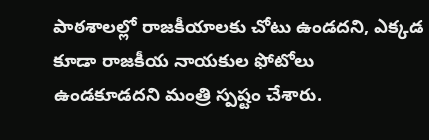పాఠశాలల్లో రాజకీయాలకు చోటు ఉండదని, ఎక్కడ కూడా రాజకీయ నాయకుల ఫోటోలు ఉండకూడదని మంత్రి స్పష్టం చేశారు.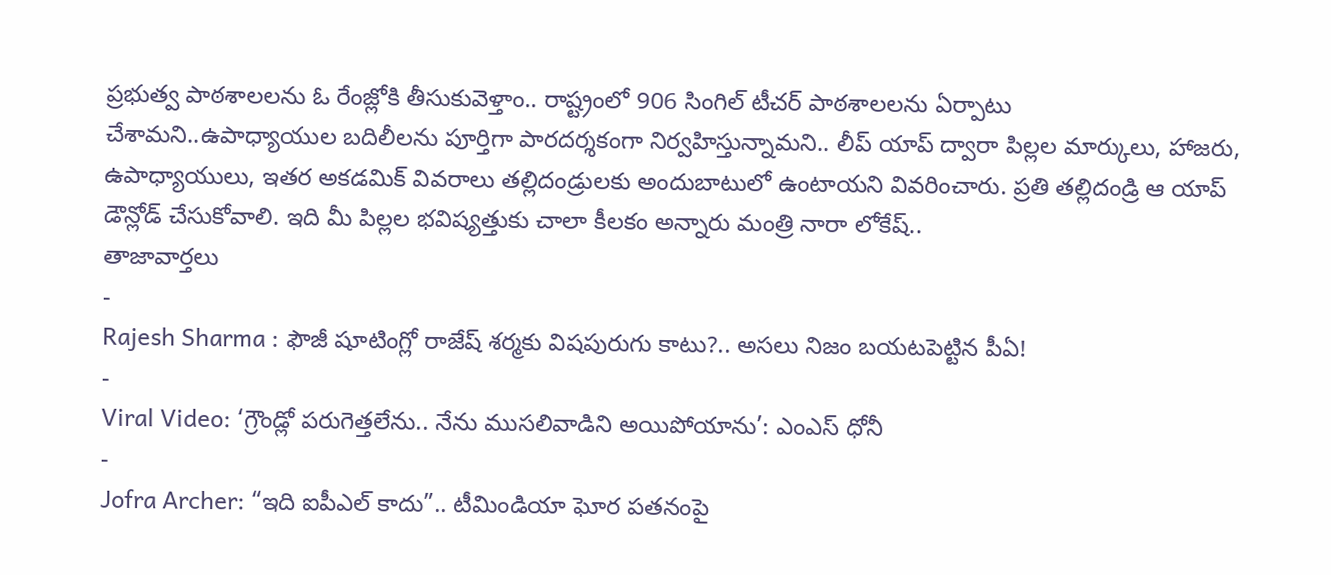ప్రభుత్వ పాఠశాలలను ఓ రేంజ్లోకి తీసుకువెళ్తాం.. రాష్ట్రంలో 906 సింగిల్ టీచర్ పాఠశాలలను ఏర్పాటు చేశామని..ఉపాధ్యాయుల బదిలీలను పూర్తిగా పారదర్శకంగా నిర్వహిస్తున్నామని.. లీప్ యాప్ ద్వారా పిల్లల మార్కులు, హాజరు, ఉపాధ్యాయులు, ఇతర అకడమిక్ వివరాలు తల్లిదండ్రులకు అందుబాటులో ఉంటాయని వివరించారు. ప్రతి తల్లిదండ్రి ఆ యాప్ డౌన్లోడ్ చేసుకోవాలి. ఇది మీ పిల్లల భవిష్యత్తుకు చాలా కీలకం అన్నారు మంత్రి నారా లోకేష్..
తాజావార్తలు
-
Rajesh Sharma : ఫౌజీ షూటింగ్లో రాజేష్ శర్మకు విషపురుగు కాటు?.. అసలు నిజం బయటపెట్టిన పీఏ!
-
Viral Video: ‘గ్రౌండ్లో పరుగెత్తలేను.. నేను ముసలివాడిని అయిపోయాను’: ఎంఎస్ ధోనీ
-
Jofra Archer: “ఇది ఐపీఎల్ కాదు”.. టీమిండియా ఘోర పతనంపై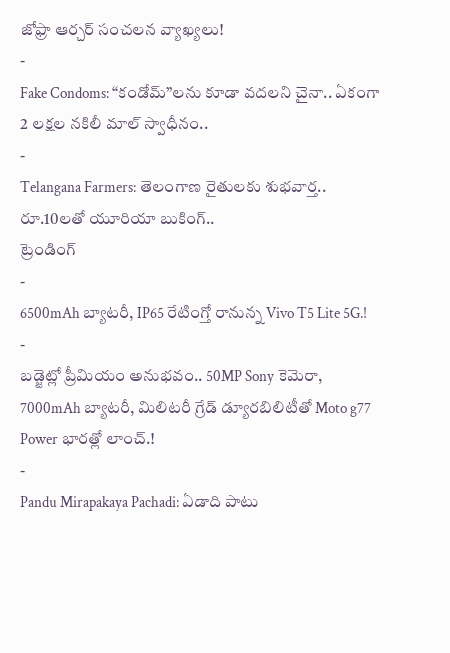జోఫ్రా ఆర్చర్ సంచలన వ్యాఖ్యలు!
-
Fake Condoms: “కండోమ్”లను కూడా వదలని చైనా.. ఏకంగా 2 లక్షల నకిలీ మాల్ స్వాధీనం..
-
Telangana Farmers: తెలంగాణ రైతులకు శుభవార్త.. రూ.10లతో యూరియా బుకింగ్..
ట్రెండింగ్
-
6500mAh బ్యాటరీ, IP65 రేటింగ్తో రానున్న Vivo T5 Lite 5G.!
-
బడ్జెట్లో ప్రీమియం అనుభవం.. 50MP Sony కెమెరా, 7000mAh బ్యాటరీ, మిలిటరీ గ్రేడ్ డ్యూరబిలిటీతో Moto g77 Power భారత్లో లాంచ్.!
-
Pandu Mirapakaya Pachadi: ఏడాది పాటు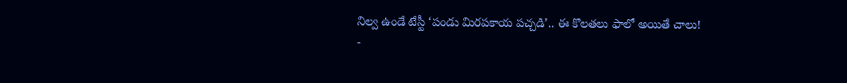నిల్వ ఉండే టేస్టీ ‘పండు మిరపకాయ పచ్చడి’.. ఈ కొలతలు ఫాలో అయితే చాలు!
-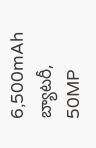6,500mAh బ్యాటరీ, 50MP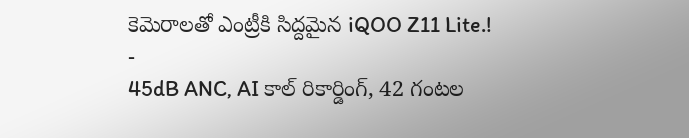కెమెరాలతో ఎంట్రీకి సిద్దమైన iQOO Z11 Lite.!
-
45dB ANC, AI కాల్ రికార్డింగ్, 42 గంటల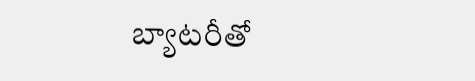బ్యాటరీతో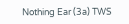Nothing Ear (3a) TWS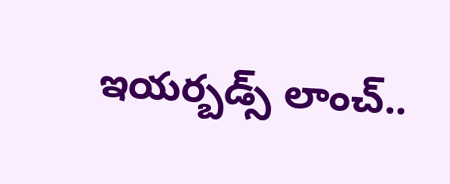ఇయర్బడ్స్ లాంచ్..